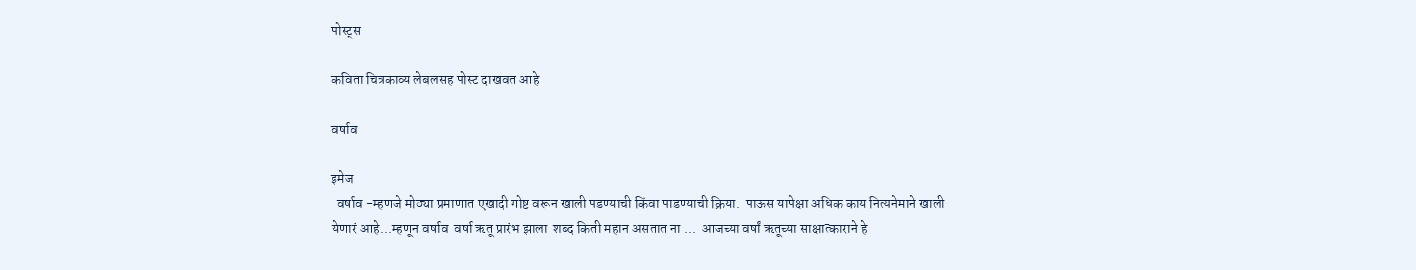पोस्ट्स

कविता चित्रकाव्य लेबलसह पोस्ट दाखवत आहे

वर्षाव

इमेज
  वर्षाव -म्हणजे मोठ्या प्रमाणात एखादी गोष्ट वरून खाली पडण्याची किंवा पाडण्याची क्रिया.  पाऊस यापेक्षा अधिक काय नित्यनेमाने खाली येणारं आहे...म्हणून वर्षाव  वर्षा ऋतू प्रारंभ झाला  शब्द किती महान असतात ना ...  आजच्या वर्षां ऋतूच्या साक्षात्काराने हे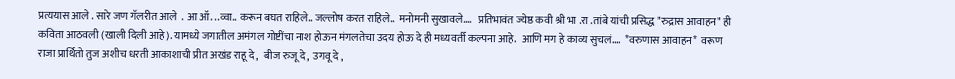प्रत्ययास आले . सारे जण गॅलरीत आले  . आ ऑ. ..व्वा.. करून बघत राहिले.. जल्लोष करत राहिले..  मनोमनी सुखावले....   प्रतिभावंत ज्येष्ठ कवी श्री भा .रा .तांबे यांची प्रसिद्ध "रुद्रास आवाहन" ही कविता आठवली (खाली दिली आहे). यामध्ये जगातील अमंगल गोष्टींचा नाश होऊन मंगलतेचा उदय होऊ दे ही मध्यवर्ती कल्पना आहे.  आणि मग हे काव्य सुचलं....  *वरुणास आवाहन*  वरूण राजा प्रार्थितो तुज अशीच धरती आकाशाची प्रीत अखंड राहू दे,   बीज रुजू दे,  उगवू दे ,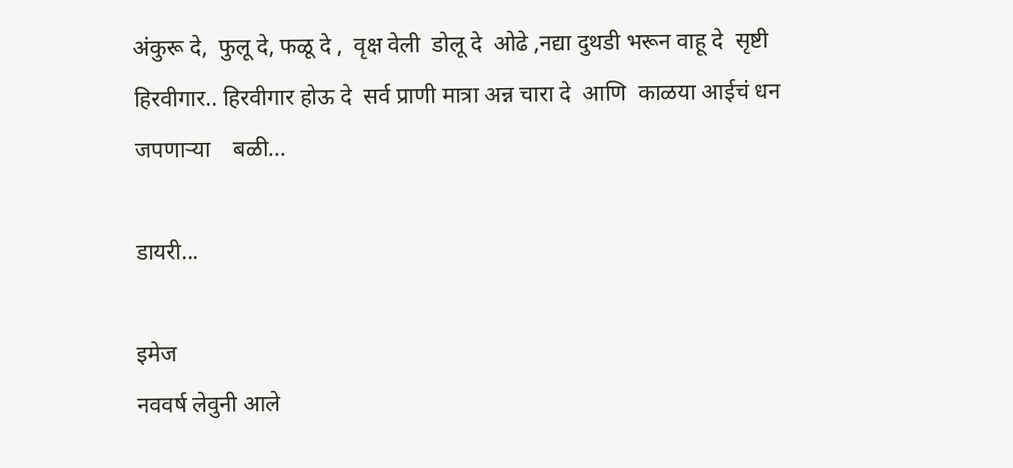अंकुरू दे,  फुलू दे, फळू दे ,  वृक्ष वेली  डोलू दे  ओढे ,नद्या दुथडी भरून वाहू दे  सृष्टी हिरवीगार.. हिरवीगार होऊ दे  सर्व प्राणी मात्रा अन्न चारा दे  आणि  काळया आईचं धन जपणाऱ्या    बळी...

डायरी...

इमेज
नववर्ष लेवुनी आले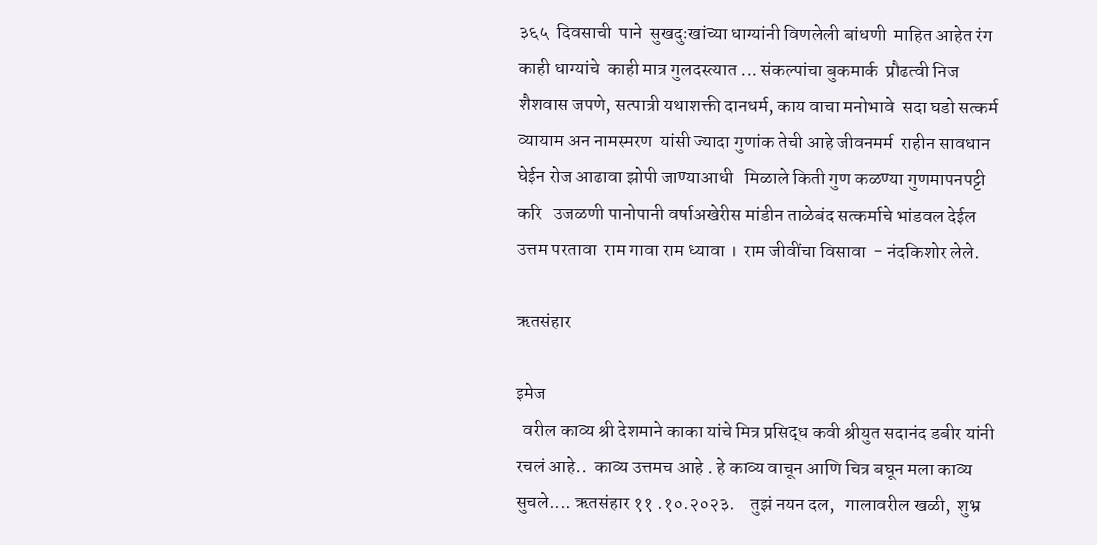३६५  दिवसाची  पाने  सुखदुःखांच्या धाग्यांनी विणलेली बांधणी  माहित आहेत रंग  काही धाग्यांचे  काही मात्र गुलदस्त्यात ... संकल्पांचा बुकमार्क  प्रौढत्वी निज शैशवास जपणे, सत्पात्री यथाशक्ती दानधर्म, काय वाचा मनोभावे  सदा घडो सत्कर्म   व्यायाम अन नामस्मरण  यांसी ज्यादा गुणांक तेची आहे जीवनमर्म  राहीन सावधान घेईन रोज आढावा झोपी जाण्याआधी   मिळाले किती गुण कळण्या गुणमापनपट्टी  करि   उजळणी पानोपानी वर्षाअखेरीस मांडीन ताळेबंद सत्कर्माचे भांडवल देईल उत्तम परतावा  राम गावा राम ध्यावा ।  राम जीवींचा विसावा  - नंदकिशोर लेले.

ऋतसंहार

इमेज
  वरील काव्य श्री देशमाने काका यांचे मित्र प्रसिद्ध कवी श्रीयुत सदानंद डबीर यांनी रचलं आहे..  काव्य उत्तमच आहे . हे काव्य वाचून आणि चित्र बघून मला काव्य सुचले.... ऋतसंहार ११ .१०.२०२३.    तुझं नयन दल,   गालावरील खळी,  शुभ्र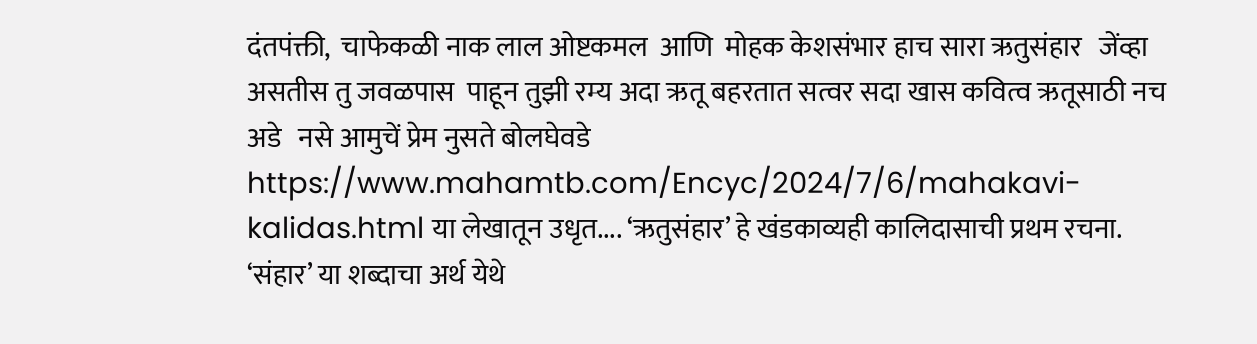दंतपंक्ती,  चाफेकळी नाक लाल ओष्टकमल  आणि  मोहक केशसंभार हाच सारा ऋतुसंहार   जेंव्हा असतीस तु जवळपास  पाहून तुझी रम्य अदा ऋतू बहरतात सत्वर सदा खास कवित्व ऋतूसाठी नच अडे   नसे आमुचें प्रेम नुसते बोलघेवडे https://www.mahamtb.com/Encyc/2024/7/6/mahakavi-kalidas.html या लेखातून उधृत.... ‘ऋतुसंहार’ हे खंडकाव्यही कालिदासाची प्रथम रचना. ‘संहार’ या शब्दाचा अर्थ येथे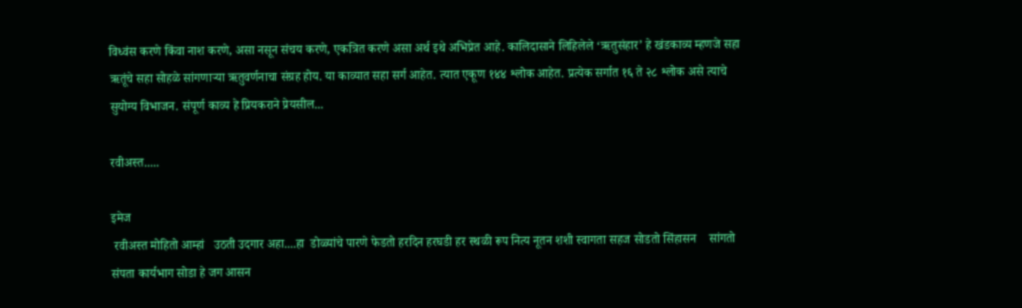विध्वंस करणे किंवा नाश करणे, असा नसून संचय करणे, एकत्रित करणे असा अर्थ इथे अभिप्रेत आहे. कालिदासाने लिहिलेले ‘ऋतुसंहार’ हे खंडकाव्य म्हणजे सहा ऋतूंचे सहा सोहळे सांगणार्‍या ऋतुवर्णनाचा संग्रह होय. या काव्यात सहा सर्ग आहेत. त्यात एकूण १४४ श्लोक आहेत. प्रत्येक सर्गात १६ ते २८ श्लोक असे त्याचे सुयोग्य विभाजन. संपूर्ण काव्य हे प्रियकराने प्रेयसील...

रवीअस्त.....

इमेज
 रवीअस्त मोहितो आम्हां   उठती उदगार अहा....हा  डोळ्यांचे पारणे फेडतो हरदिन हरघडी हर स्थळी रूप नित्य नूतन शशी स्वागता सहज सोडतो सिंहासन    सांगतो संपता कार्यभाग सोडा हे जग आसन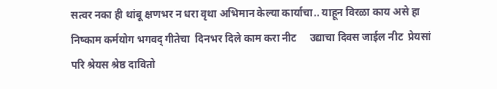सत्वर नका ही थांबू क्षणभर न धरा वृथा अभिमान केल्या कार्याचा.. याहून विरळा काय असे हा निष्काम कर्मयोग भगवद् गीतेचा  दिनभर दिले काम करा नीट     उद्याचा दिवस जाईल नीट  प्रेयसां परि श्रेयस श्रेष्ठ दावितो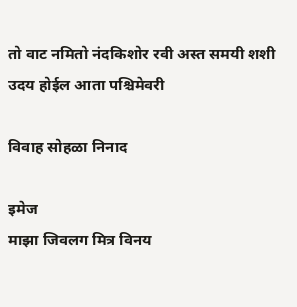तो वाट नमितो नंदकिशोर रवी अस्त समयी शशी उदय होईल आता पश्चिमेवरी

विवाह सोहळा निनाद

इमेज
माझा जिवलग मित्र विनय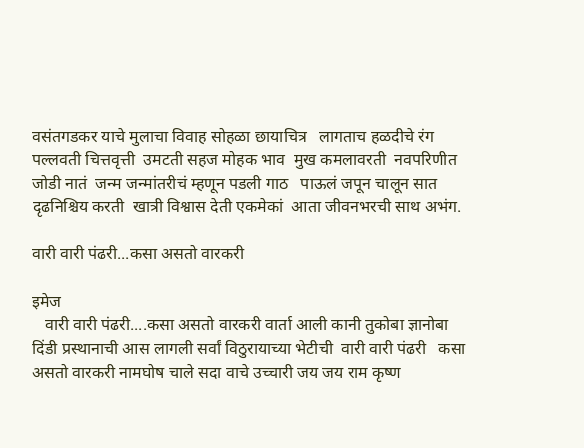वसंतगडकर याचे मुलाचा विवाह सोहळा छायाचित्र   लागताच हळदीचे रंग   पल्लवती चित्तवृत्ती  उमटती सहज मोहक भाव  मुख कमलावरती  नवपरिणीत जोडी नातं  जन्म जन्मांतरीचं म्हणून पडली गाठ   पाऊलं जपून चालून सात दृढनिश्चिय करती  खात्री विश्वास देती एकमेकां  आता जीवनभरची साथ अभंग.

वारी वारी पंढरी...कसा असतो वारकरी

इमेज
   वारी वारी पंढरी....कसा असतो वारकरी वार्ता आली कानी तुकोबा ज्ञानोबा दिंडी प्रस्थानाची आस लागली सर्वां विठुरायाच्या भेटीची  वारी वारी पंढरी   कसा असतो वारकरी नामघोष चाले सदा वाचे उच्चारी जय जय राम कृष्ण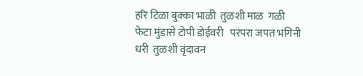हरि टिळा बुक्का भाळी  तुळशी माळ  गळी  फेटा मुंडासे टोपी डोईवरी   परंपरा जपत भगिनी धरी  तुळशी वृंदावन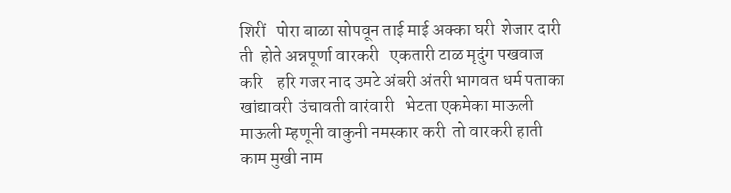शिरीं   पोरा बाळा सोपवून ताई माई अक्का घरी  शेजार दारी  ती  होते अन्नपूर्णा वारकरी   एकतारी टाळ मृदुंग पखवाज करि    हरि गजर नाद उमटे अंबरी अंतरी भागवत धर्म पताका खांद्यावरी  उंचावती वारंवारी   भेटता एकमेका माऊली माऊली म्हणूनी वाकुनी नमस्कार करी  तो वारकरी हाती काम मुखी नाम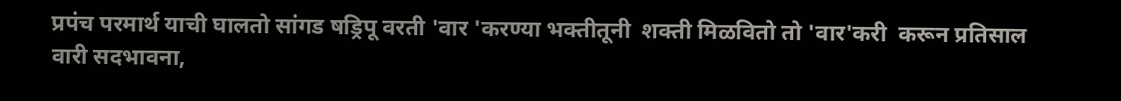प्रपंच परमार्थ याची घालतो सांगड षड्रिपू वरती 'वार 'करण्या भक्तीतूनी  शक्ती मिळवितो तो 'वार'करी  करून प्रतिसाल वारी सदभावना,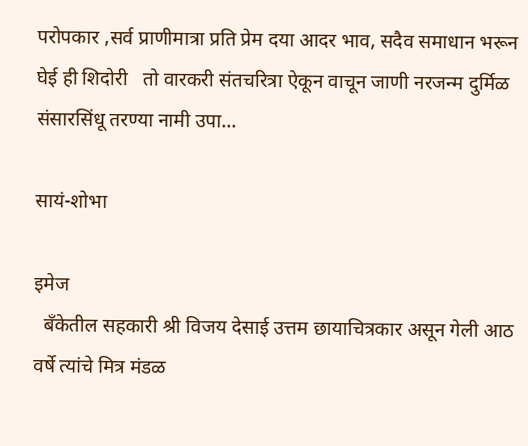परोपकार ,सर्व प्राणीमात्रा प्रति प्रेम दया आदर भाव, सदैव समाधान भरून घेई ही शिदोरी   तो वारकरी संतचरित्रा ऐकून वाचून जाणी नरजन्म दुर्मिळ संसारसिंधू तरण्या नामी उपा...

सायं-शोभा

इमेज
  बँकेतील सहकारी श्री विजय देसाई उत्तम छायाचित्रकार असून गेली आठ वर्षे त्यांचे मित्र मंडळ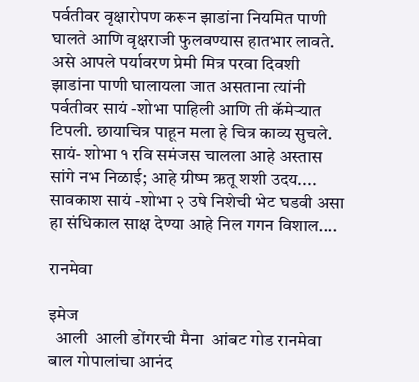पर्वतीवर वृक्षारोपण करून झाडांना नियमित पाणी घालते आणि वृक्षराजी फुलवण्यास हातभार लावते. असे आपले पर्यावरण प्रेमी मित्र परवा दिवशी झाडांना पाणी घालायला जात असताना त्यांनी पर्वतीवर सायं -शोभा पाहिली आणि ती कॅमेऱ्यात टिपली. छायाचित्र पाहून मला हे चित्र काव्य सुचले. सायं- शोभा १ रवि समंजस चालला आहे अस्तास सांगे नभ निळाई; आहे ग्रीष्म ऋतू शशी उदय.... सावकाश सायं -शोभा २ उषे निशेची भेट घडवी असा हा संधिकाल साक्ष देण्या आहे निल गगन विशाल....

रानमेवा

इमेज
  आली  आली डोंगरची मैना  आंबट गोड रानमेवा  बाल गोपालांचा आनंद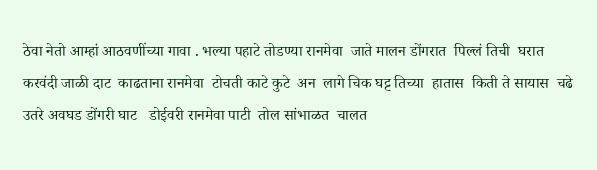ठेवा नेतो आम्हां आठवणींच्या गावा . भल्या पहाटे तोडण्या रानमेवा  जाते मालन डोंगरात  पिल्लं तिची  घरात  करवंदी जाळी दाट  काढताना रानमेवा  टोचती काटे कुटे  अन  लागे चिक घट्ट तिच्या  हातास  किती ते सायास  चढे उतरे अवघड डोंगरी घाट   डोईवरी रानमेवा पाटी  तोल सांभाळत  चालत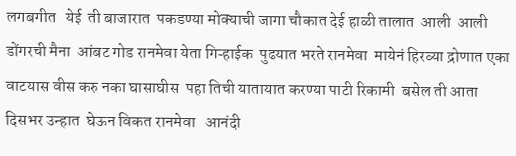लगबगीत   येई  ती बाजारात  पकडण्या मोक्याची जागा चौकात देई हाळी तालात  आली  आली डोंगरची मैना  आंबट गोड रानमेवा येता गिऱ्हाईक  पुढयात भरते रानमेवा  मायेनं हिरव्या द्रोणात एका वाटयास वीस करु नका घासाघीस  पहा तिची यातायात करण्या पाटी रिकामी  बसेल ती आता दिसभर उन्हात  घेऊन विकत रानमेवा   आनंदी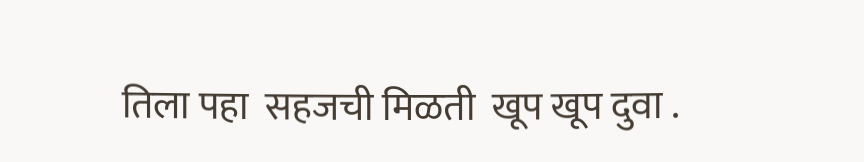तिला पहा  सहजची मिळती  खूप खूप दुवा .